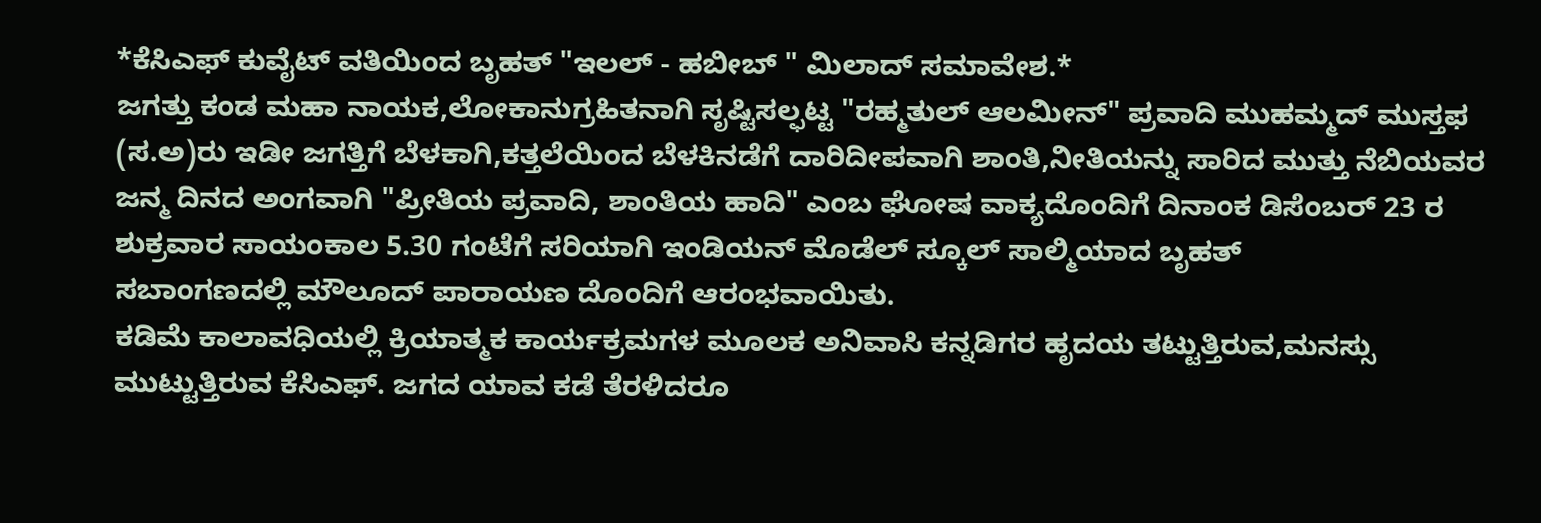*ಕೆಸಿಎಫ್ ಕುವೈಟ್ ವತಿಯಿಂದ ಬೃಹತ್ "ಇಲಲ್ - ಹಬೀಬ್ " ಮಿಲಾದ್ ಸಮಾವೇಶ.*
ಜಗತ್ತು ಕಂಡ ಮಹಾ ನಾಯಕ,ಲೋಕಾನುಗ್ರಹಿತನಾಗಿ ಸೃಷ್ಟಿಸಲ್ಫಟ್ಟ "ರಹ್ಮತುಲ್ ಆಲಮೀನ್" ಪ್ರವಾದಿ ಮುಹಮ್ಮದ್ ಮುಸ್ತಫ (ಸ.ಅ)ರು ಇಡೀ ಜಗತ್ತಿಗೆ ಬೆಳಕಾಗಿ,ಕತ್ತಲೆಯಿಂದ ಬೆಳಕಿನಡೆಗೆ ದಾರಿದೀಪವಾಗಿ ಶಾಂತಿ,ನೀತಿಯನ್ನು ಸಾರಿದ ಮುತ್ತು ನೆಬಿಯವರ ಜನ್ಮ ದಿನದ ಅಂಗವಾಗಿ "ಪ್ರೀತಿಯ ಪ್ರವಾದಿ, ಶಾಂತಿಯ ಹಾದಿ" ಎಂಬ ಘೋಷ ವಾಕ್ಯದೊಂದಿಗೆ ದಿನಾಂಕ ಡಿಸೆಂಬರ್ 23 ರ ಶುಕ್ರವಾರ ಸಾಯಂಕಾಲ 5.30 ಗಂಟೆಗೆ ಸರಿಯಾಗಿ ಇಂಡಿಯನ್ ಮೊಡೆಲ್ ಸ್ಕೂಲ್ ಸಾಲ್ಮಿಯಾದ ಬೃಹತ್
ಸಬಾಂಗಣದಲ್ಲಿ ಮೌಲೂದ್ ಪಾರಾಯಣ ದೊಂದಿಗೆ ಆರಂಭವಾಯಿತು.
ಕಡಿಮೆ ಕಾಲಾವಧಿಯಲ್ಲಿ ಕ್ರಿಯಾತ್ಮಕ ಕಾರ್ಯಕ್ರಮಗಳ ಮೂಲಕ ಅನಿವಾಸಿ ಕನ್ನಡಿಗರ ಹೃದಯ ತಟ್ಟುತ್ತಿರುವ,ಮನಸ್ಸು ಮುಟ್ಟುತ್ತಿರುವ ಕೆಸಿಎಫ್. ಜಗದ ಯಾವ ಕಡೆ ತೆರಳಿದರೂ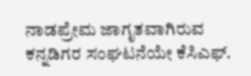ನಾಡಪ್ರೇಮ ಜಾಗೃತವಾಗಿರುವ ಕನ್ನಡಿಗರ ಸಂಘಟನೆಯೇ ಕೆಸಿಎಫ್.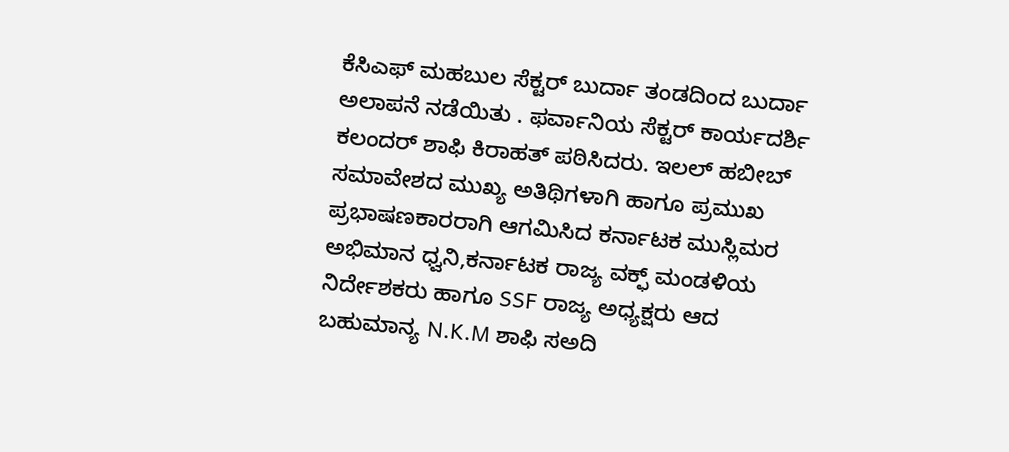ಕೆಸಿಎಫ್ ಮಹಬುಲ ಸೆಕ್ಟರ್ ಬುರ್ದಾ ತಂಡದಿಂದ ಬುರ್ದಾ ಅಲಾಪನೆ ನಡೆಯಿತು . ಫರ್ವಾನಿಯ ಸೆಕ್ಟರ್ ಕಾರ್ಯದರ್ಶಿ ಕಲಂದರ್ ಶಾಫಿ ಕಿರಾಹತ್ ಪಠಿಸಿದರು. ಇಲಲ್ ಹಬೀಬ್ ಸಮಾವೇಶದ ಮುಖ್ಯ ಅತಿಥಿಗಳಾಗಿ ಹಾಗೂ ಪ್ರಮುಖ ಪ್ರಭಾಷಣಕಾರರಾಗಿ ಆಗಮಿಸಿದ ಕರ್ನಾಟಕ ಮುಸ್ಲಿಮರ ಅಭಿಮಾನ ಧ್ವನಿ,ಕರ್ನಾಟಕ ರಾಜ್ಯ ವಕ್ಫ್ ಮಂಡಳಿಯ ನಿರ್ದೇಶಕರು ಹಾಗೂ SSF ರಾಜ್ಯ ಅಧ್ಯಕ್ಷರು ಆದ ಬಹುಮಾನ್ಯ N.K.M ಶಾಫಿ ಸಅದಿ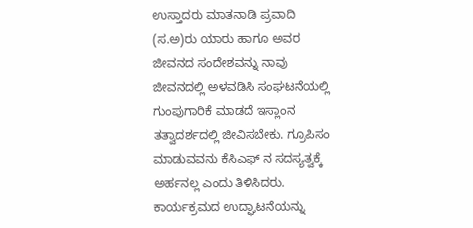ಉಸ್ತಾದರು ಮಾತನಾಡಿ ಪ್ರವಾದಿ (ಸ.ಅ)ರು ಯಾರು ಹಾಗೂ ಅವರ ಜೀವನದ ಸಂದೇಶವನ್ನು ನಾವು ಜೀವನದಲ್ಲಿ ಅಳವಡಿಸಿ ಸಂಘಟನೆಯಲ್ಲಿ ಗುಂಪುಗಾರಿಕೆ ಮಾಡದೆ ಇಸ್ಲಾಂನ ತತ್ವಾದರ್ಶದಲ್ಲಿ ಜೀವಿಸಬೇಕು. ಗ್ರೂಪಿಸಂ ಮಾಡುವವನು ಕೆಸಿಎಫ್ ನ ಸದಸ್ಯತ್ವಕ್ಕೆ ಅರ್ಹನಲ್ಲ ಎಂದು ತಿಳಿಸಿದರು. ಕಾರ್ಯಕ್ರಮದ ಉದ್ಘಾಟನೆಯನ್ನು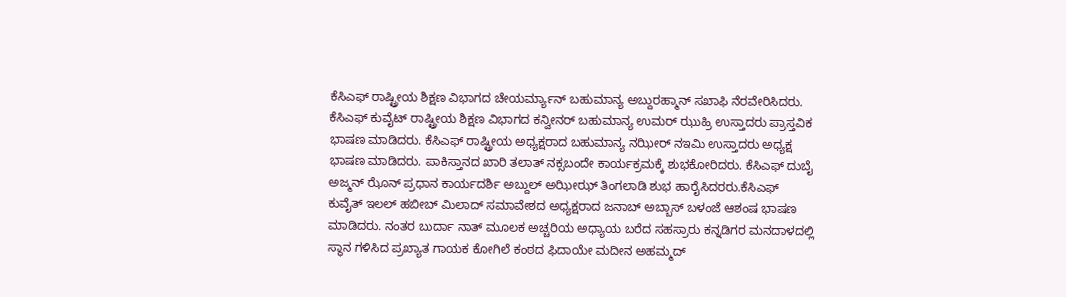ಕೆಸಿಎಫ್ ರಾಷ್ಟ್ರೀಯ ಶಿಕ್ಷಣ ವಿಭಾಗದ ಚೇಯರ್ಮ್ಯಾನ್ ಬಹುಮಾನ್ಯ ಅಬ್ದುರಹ್ಮಾನ್ ಸಖಾಫಿ ನೆರವೇರಿಸಿದರು. ಕೆಸಿಎಫ್ ಕುವೈಟ್ ರಾಷ್ಟ್ರೀಯ ಶಿಕ್ಷಣ ವಿಭಾಗದ ಕನ್ವೀನರ್ ಬಹುಮಾನ್ಯ ಉಮರ್ ಝುಹ್ರಿ ಉಸ್ತಾದರು ಪ್ರಾಸ್ತವಿಕ ಭಾಷಣ ಮಾಡಿದರು. ಕೆಸಿಎಫ್ ರಾಷ್ಟ್ರೀಯ ಅಧ್ಯಕ್ಷರಾದ ಬಹುಮಾನ್ಯ ನಝೀರ್ ನಇಮಿ ಉಸ್ತಾದರು ಅಧ್ಯಕ್ಷ ಭಾಷಣ ಮಾಡಿದರು. ಪಾಕಿಸ್ತಾನದ ಖಾರಿ ತಲಾತ್ ನಕ್ಸಬಂದೇ ಕಾರ್ಯಕ್ರಮಕ್ಕೆ ಶುಭಕೋರಿದರು. ಕೆಸಿಎಫ್ ದುಬೈ ಅಜ್ಮನ್ ಝೊನ್ ಪ್ರಧಾನ ಕಾರ್ಯದರ್ಶಿ ಅಬ್ದುಲ್ ಅಝೀಝ್ ತಿಂಗಲಾಡಿ ಶುಭ ಹಾರೈಸಿದರರು.ಕೆಸಿಎಫ್ ಕುವೈತ್ ಇಲಲ್ ಹಬೀಬ್ ಮಿಲಾದ್ ಸಮಾವೇಶದ ಅಧ್ಯಕ್ಷರಾದ ಜನಾಬ್ ಅಬ್ಬಾಸ್ ಬಳಂಜೆ ಆಶಂಷ ಭಾಷಣ ಮಾಡಿದರು. ನಂತರ ಬುರ್ದಾ ನಾತ್ ಮೂಲಕ ಅಚ್ಚರಿಯ ಅಧ್ಯಾಯ ಬರೆದ ಸಹಸ್ರಾರು ಕನ್ನಡಿಗರ ಮನದಾಳದಲ್ಲಿ ಸ್ಥಾನ ಗಳಿಸಿದ ಪ್ರಖ್ಯಾತ ಗಾಯಕ ಕೋಗಿಲೆ ಕಂಠದ ಫಿದಾಯೇ ಮದೀನ ಅಹಮ್ಮದ್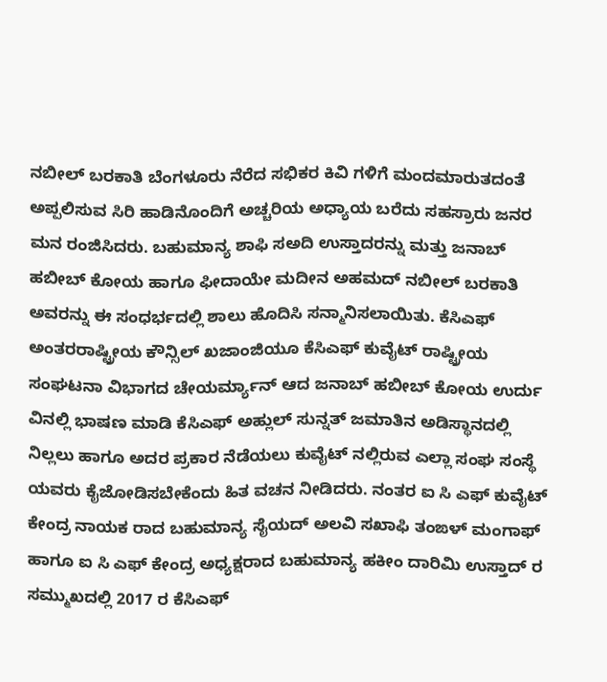ನಬೀಲ್ ಬರಕಾತಿ ಬೆಂಗಳೂರು ನೆರೆದ ಸಭಿಕರ ಕಿವಿ ಗಳಿಗೆ ಮಂದಮಾರುತದಂತೆ ಅಪ್ಪಲಿಸುವ ಸಿರಿ ಹಾಡಿನೊಂದಿಗೆ ಅಚ್ಚರಿಯ ಅಧ್ಯಾಯ ಬರೆದು ಸಹಸ್ರಾರು ಜನರ ಮನ ರಂಜಿಸಿದರು. ಬಹುಮಾನ್ಯ ಶಾಫಿ ಸಅದಿ ಉಸ್ತಾದರನ್ನು ಮತ್ತು ಜನಾಬ್ ಹಬೀಬ್ ಕೋಯ ಹಾಗೂ ಫೀದಾಯೇ ಮದೀನ ಅಹಮದ್ ನಬೀಲ್ ಬರಕಾತಿ ಅವರನ್ನು ಈ ಸಂಧರ್ಭದಲ್ಲಿ ಶಾಲು ಹೊದಿಸಿ ಸನ್ಮಾನಿಸಲಾಯಿತು. ಕೆಸಿಎಫ್ ಅಂತರರಾಷ್ಟ್ರೀಯ ಕೌನ್ಸಿಲ್ ಖಜಾಂಜಿಯೂ ಕೆಸಿಎಫ್ ಕುವೈಟ್ ರಾಷ್ಟ್ರೀಯ ಸಂಘಟನಾ ವಿಭಾಗದ ಚೇಯರ್ಮ್ಯಾನ್ ಆದ ಜನಾಬ್ ಹಬೀಬ್ ಕೋಯ ಉರ್ದು ವಿನಲ್ಲಿ ಭಾಷಣ ಮಾಡಿ ಕೆಸಿಎಫ್ ಅಹ್ಲುಲ್ ಸುನ್ನತ್ ಜಮಾತಿನ ಅಡಿಸ್ಥಾನದಲ್ಲಿ ನಿಲ್ಲಲು ಹಾಗೂ ಅದರ ಪ್ರಕಾರ ನೆಡೆಯಲು ಕುವೈಟ್ ನಲ್ಲಿರುವ ಎಲ್ಲಾ ಸಂಘ ಸಂಸ್ಥೆ ಯವರು ಕೈಜೋಡಿಸಬೇಕೆಂದು ಹಿತ ವಚನ ನೀಡಿದರು. ನಂತರ ಐ ಸಿ ಎಫ್ ಕುವೈಟ್ ಕೇಂದ್ರ ನಾಯಕ ರಾದ ಬಹುಮಾನ್ಯ ಸೈಯದ್ ಅಲವಿ ಸಖಾಫಿ ತಂಙಳ್ ಮಂಗಾಫ್ ಹಾಗೂ ಐ ಸಿ ಎಫ್ ಕೇಂದ್ರ ಅಧ್ಯಕ್ಷರಾದ ಬಹುಮಾನ್ಯ ಹಕೀಂ ದಾರಿಮಿ ಉಸ್ತಾದ್ ರ ಸಮ್ಮುಖದಲ್ಲಿ 2017 ರ ಕೆಸಿಎಫ್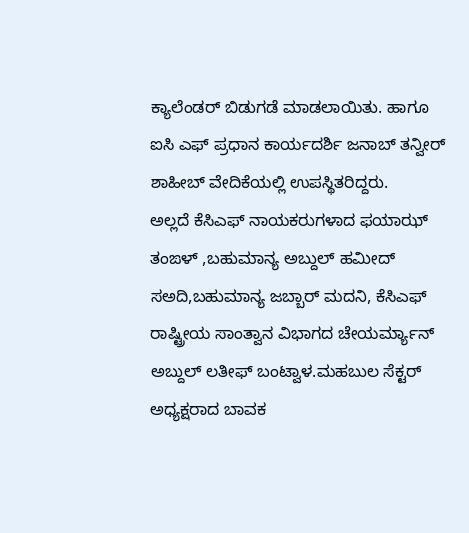ಕ್ಯಾಲೆಂಡರ್ ಬಿಡುಗಡೆ ಮಾಡಲಾಯಿತು. ಹಾಗೂ ಐಸಿ ಎಫ್ ಪ್ರಧಾನ ಕಾರ್ಯದರ್ಶಿ ಜನಾಬ್ ತನ್ವೀರ್ ಶಾಹೀಬ್ ವೇದಿಕೆಯಲ್ಲಿ ಉಪಸ್ಥಿತರಿದ್ದರು.
ಅಲ್ಲದೆ ಕೆಸಿಎಫ್ ನಾಯಕರುಗಳಾದ ಫಯಾಝ್ ತಂಙಳ್ ,ಬಹುಮಾನ್ಯ ಅಬ್ದುಲ್ ಹಮೀದ್ ಸಅದಿ,ಬಹುಮಾನ್ಯ ಜಬ್ಬಾರ್ ಮದನಿ, ಕೆಸಿಎಫ್ ರಾಷ್ಟ್ರೀಯ ಸಾಂತ್ವಾನ ವಿಭಾಗದ ಚೇಯರ್ಮ್ಯಾನ್ ಅಬ್ದುಲ್ ಲತೀಫ್ ಬಂಟ್ವಾಳ.ಮಹಬುಲ ಸೆಕ್ಟರ್ ಅಧ್ಯಕ್ಷರಾದ ಬಾವಕ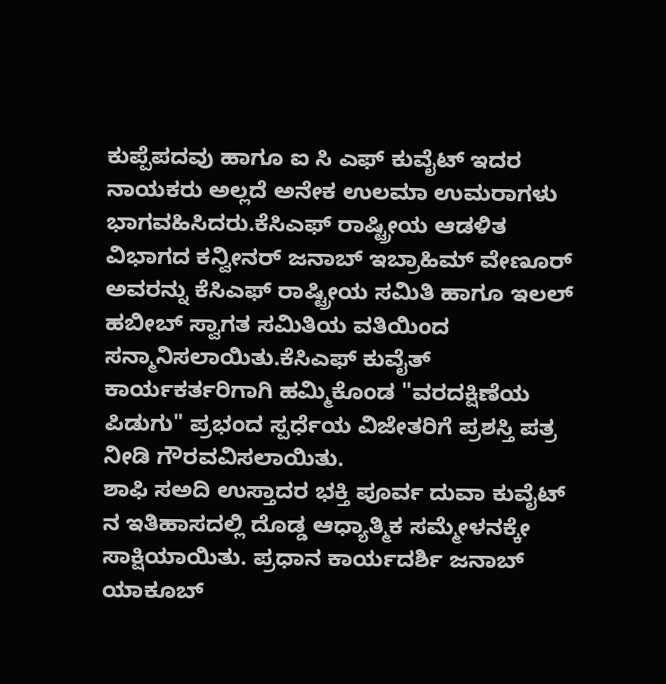ಕುಪ್ಪೆಪದವು ಹಾಗೂ ಐ ಸಿ ಎಫ್ ಕುವೈಟ್ ಇದರ ನಾಯಕರು ಅಲ್ಲದೆ ಅನೇಕ ಉಲಮಾ ಉಮರಾಗಳು ಭಾಗವಹಿಸಿದರು.ಕೆಸಿಎಫ್ ರಾಷ್ಟ್ರೀಯ ಆಡಳಿತ ವಿಭಾಗದ ಕನ್ವೀನರ್ ಜನಾಬ್ ಇಬ್ರಾಹಿಮ್ ವೇಣೂರ್ ಅವರನ್ನು ಕೆಸಿಎಫ್ ರಾಷ್ಟ್ರೀಯ ಸಮಿತಿ ಹಾಗೂ ಇಲಲ್ ಹಬೀಬ್ ಸ್ವಾಗತ ಸಮಿತಿಯ ವತಿಯಿಂದ ಸನ್ಮಾನಿಸಲಾಯಿತು.ಕೆಸಿಎಫ್ ಕುವೈತ್ ಕಾರ್ಯಕರ್ತರಿಗಾಗಿ ಹಮ್ಮಿಕೊಂಡ "ವರದಕ್ಷಿಣೆಯ ಪಿಡುಗು" ಪ್ರಭಂದ ಸ್ಪರ್ಧೆಯ ವಿಜೇತರಿಗೆ ಪ್ರಶಸ್ತಿ ಪತ್ರ ನೀಡಿ ಗೌರವವಿಸಲಾಯಿತು.
ಶಾಫಿ ಸಅದಿ ಉಸ್ತಾದರ ಭಕ್ತಿ ಪೂರ್ವ ದುವಾ ಕುವೈಟ್ ನ ಇತಿಹಾಸದಲ್ಲಿ ದೊಡ್ಡ ಆಧ್ಯಾತ್ಮಿಕ ಸಮ್ಮೇಳನಕ್ಕೇ ಸಾಕ್ಷಿಯಾಯಿತು. ಪ್ರಧಾನ ಕಾರ್ಯದರ್ಶಿ ಜನಾಬ್ ಯಾಕೂಬ್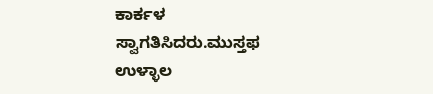ಕಾರ್ಕಳ ಸ್ವಾಗತಿಸಿದರು.ಮುಸ್ತಫ ಉಳ್ಳಾಲ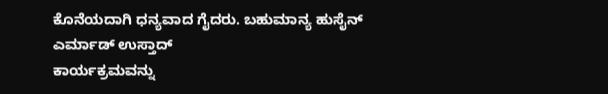ಕೊನೆಯದಾಗಿ ಧನ್ಯವಾದ ಗೈದರು. ಬಹುಮಾನ್ಯ ಹುಸೈನ್ ಎರ್ಮಾಡ್ ಉಸ್ತಾದ್
ಕಾರ್ಯಕ್ರಮವನ್ನು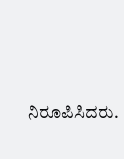ನಿರೂಪಿಸಿದರು.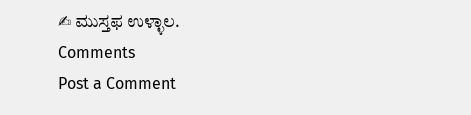✍ ಮುಸ್ತಫ ಉಳ್ಳಾಲ.
Comments
Post a Comment